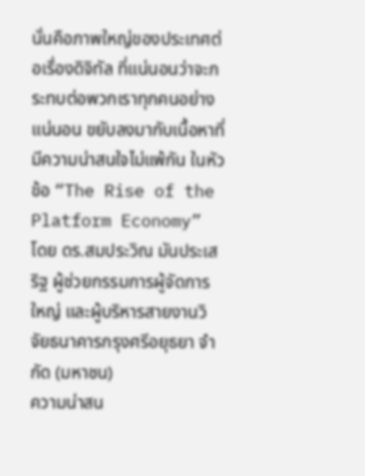นั่นคือภาพใหญ่ของประเทศต่อเรื่องดิจิทัล ที่แน่นอนว่าจะกระทบต่อพวกเราทุกคนอย่างแน่นอน ขยับลงมากับเนื้อหาที่มีความน่าสนใจไม่แพ้กัน ในหัวข้อ “The Rise of the Platform Economy” โดย ดร.สมประวิณ มันประเสริฐ ผู้ช่วยกรรมการผู้จัดการใหญ่ และผู้บริหารสายงานวิจัยธนาคารกรุงศรีอยุธยา จำกัด (มหาชน)
ความน่าสน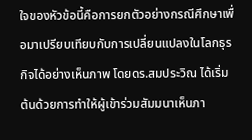ใจของหัวข้อนี้คือการยกตัวอย่างกรณีศึกษาเพื่อมาเปรียบเทียบกับการเปลี่ยนแปลงในโลกธุรกิจได้อย่างเห็นภาพ โดยดร.สมประวิณ ได้เริ่มต้นด้วยการทำให้ผู้เข้าร่วมสัมมนาเห็นภา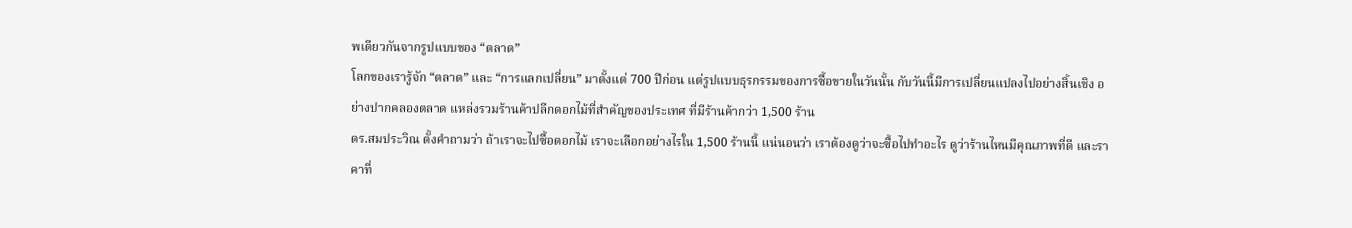พเดียวกันจากรูปแบบของ “ตลาด”
โลกของเรารู้จัก “ตลาด” และ “การแลกเปลี่ยน” มาตั้งแต่ 700 ปีก่อน แต่รูปแบบธุรกรรมของการซื้อขายในวันนั้น กับวันนี้มีการเปลี่ยนแปลงไปอย่างสิ้นเชิง อย่างปากคลองตลาด แหล่งรวมร้านค้าปลีกดอกไม้ที่สำคัญของประเทศ ที่มีร้านค้ากว่า 1,500 ร้าน
ดร.สมประวิณ ตั้งคำถามว่า ถ้าเราจะไปซื้อดอกไม้ เราจะเลือกอย่างไรใน 1,500 ร้านนี้ แน่นอนว่า เราต้องดูว่าจะซื้อไปทำอะไร ดูว่าร้านไหนมีคุณภาพที่ดี และราคาที่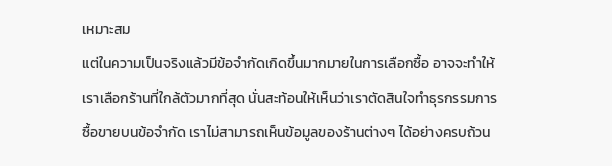เหมาะสม
แต่ในความเป็นจริงแล้วมีข้อจำกัดเกิดขึ้นมากมายในการเลือกซื้อ อาจจะทำให้เราเลือกร้านที่ใกล้ตัวมากที่สุด นั่นสะท้อนให้เห็นว่าเราตัดสินใจทำธุรกรรมการซื้อขายบนข้อจำกัด เราไม่สามารถเห็นข้อมูลของร้านต่างๆ ได้อย่างครบถ้วน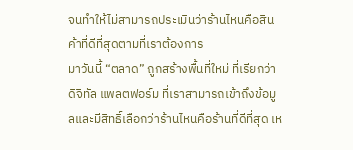จนทำให้ไม่สามารถประเมินว่าร้านไหนคือสินค้าที่ดีที่สุดตามที่เราต้องการ
มาวันนี้ “ตลาด” ถูกสร้างพื้นที่ใหม่ ที่เรียกว่า ดิจิทัล แพลตฟอร์ม ที่เราสามารถเข้าถึงข้อมูลและมีสิทธิ์เลือกว่าร้านไหนคือร้านที่ดีที่สุด เห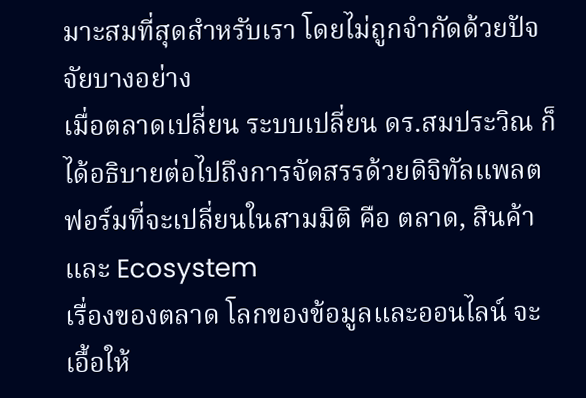มาะสมที่สุดสำหรับเรา โดยไม่ถูกจำกัดด้วยปัจจัยบางอย่าง
เมื่อตลาดเปลี่ยน ระบบเปลี่ยน ดร.สมประวิณ ก็ได้อธิบายต่อไปถึงการจัดสรรด้วยดิจิทัลแพลตฟอร์มที่จะเปลี่ยนในสามมิติ คือ ตลาด, สินค้า และ Ecosystem
เรื่องของตลาด โลกของข้อมูลและออนไลน์ จะเอื้อให้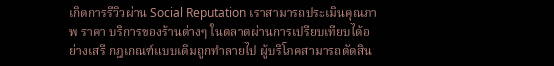เกิดการรีวิวผ่าน Social Reputation เราสามารถประเมินคุณภาพ ราคา บริการของร้านต่างๆ ในตลาดผ่านการเปรียบเทียบได้อย่างเสรี กฎเกณฑ์แบบเดิมถูกทำลายไป ผู้บริโภคสามารถตัดสิน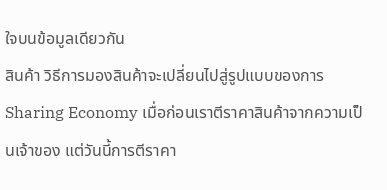ใจบนข้อมูลเดียวกัน
สินค้า วิธีการมองสินค้าจะเปลี่ยนไปสู่รูปแบบของการ Sharing Economy เมื่อก่อนเราตีราคาสินค้าจากความเป็นเจ้าของ แต่วันนี้การตีราคา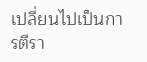เปลี่ยนไปเป็นการตีรา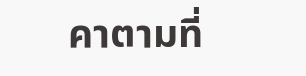คาตามที่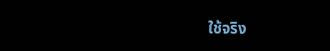ใช้จริง